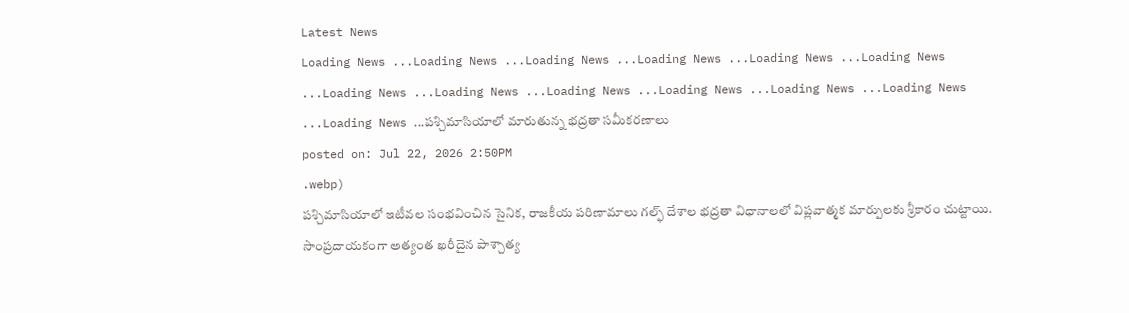Latest News
Loading News ...Loading News ...Loading News ...Loading News ...Loading News ...Loading News ...Loading News ...Loading News ...Loading News ...Loading News ...Loading News ...Loading News ...Loading News ...పశ్చిమాసియాలో మారుతున్న భద్రతా సమీకరణాలు
posted on: Jul 22, 2026 2:50PM
.webp)
పశ్చిమాసియాలో ఇటీవల సంభవించిన సైనిక, రాజకీయ పరిణామాలు గల్ఫ్ దేశాల భద్రతా విధానాలలో విప్లవాత్మక మార్పులకు శ్రీకారం చుట్టాయి. సాంప్రదాయకంగా అత్యంత ఖరీదైన పాశ్చాత్య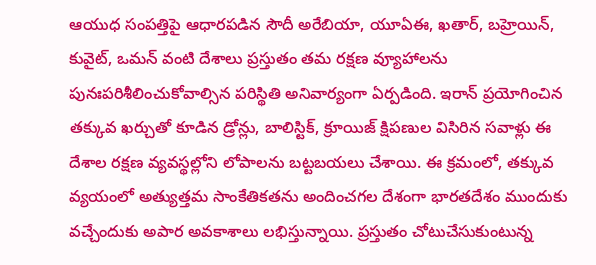ఆయుధ సంపత్తిపై ఆధారపడిన సౌదీ అరేబియా, యూఏఈ, ఖతార్, బహ్రెయిన్, కువైట్, ఒమన్ వంటి దేశాలు ప్రస్తుతం తమ రక్షణ వ్యూహాలను పునఃపరిశీలించుకోవాల్సిన పరిస్థితి అనివార్యంగా ఏర్పడింది. ఇరాన్ ప్రయోగించిన తక్కువ ఖర్చుతో కూడిన డ్రోన్లు, బాలిస్టిక్, క్రూయిజ్ క్షిపణుల విసిరిన సవాళ్లు ఈ దేశాల రక్షణ వ్యవస్థల్లోని లోపాలను బట్టబయలు చేశాయి. ఈ క్రమంలో, తక్కువ వ్యయంలో అత్యుత్తమ సాంకేతికతను అందించగల దేశంగా భారతదేశం ముందుకు వచ్చేందుకు అపార అవకాశాలు లభిస్తున్నాయి. ప్రస్తుతం చోటుచేసుకుంటున్న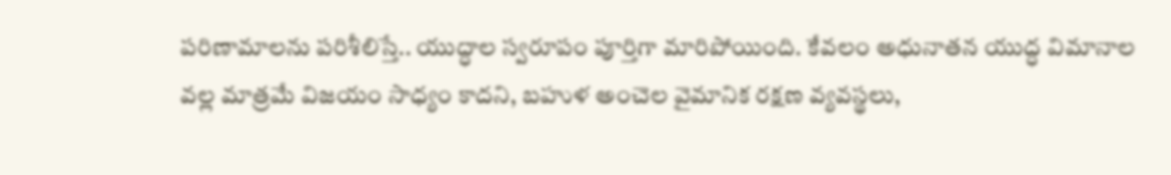పరిణామాలను పరిశీలిస్తే.. యుద్ధాల స్వరూపం పూర్తిగా మారిపోయింది. కేవలం అధునాతన యుద్ధ విమానాల వల్ల మాత్రమే విజయం సాధ్యం కాదని, బహుళ అంచెల వైమానిక రక్షణ వ్యవస్థలు,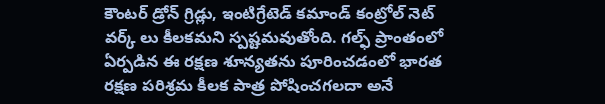కౌంటర్ డ్రోన్ గ్రిడ్లు, ఇంటిగ్రేటెడ్ కమాండ్ కంట్రోల్ నెట్ వర్క్ లు కీలకమని స్పష్టమవుతోంది. గల్ఫ్ ప్రాంతంలో ఏర్పడిన ఈ రక్షణ శూన్యతను పూరించడంలో భారత రక్షణ పరిశ్రమ కీలక పాత్ర పోషించగలదా అనే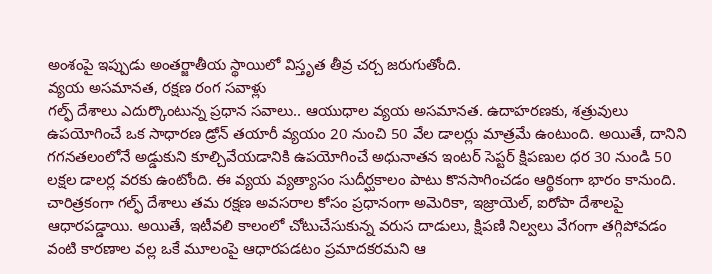అంశంపై ఇప్పుడు అంతర్జాతీయ స్థాయిలో విస్తృత తీవ్ర చర్చ జరుగుతోంది.
వ్యయ అసమానత, రక్షణ రంగ సవాళ్లు
గల్ఫ్ దేశాలు ఎదుర్కొంటున్న ప్రధాన సవాలు.. ఆయుధాల వ్యయ అసమానత. ఉదాహరణకు, శత్రువులు ఉపయోగించే ఒక సాధారణ డ్రోన్ తయారీ వ్యయం 20 నుంచి 50 వేల డాలర్లు మాత్రమే ఉంటుంది. అయితే, దానిని గగనతలంలోనే అడ్డుకుని కూల్చివేయడానికి ఉపయోగించే అధునాతన ఇంటర్ సెప్టర్ క్షిపణుల ధర 30 నుండి 50 లక్షల డాలర్ల వరకు ఉంటోంది. ఈ వ్యయ వ్యత్యాసం సుదీర్ఘకాలం పాటు కొనసాగించడం ఆర్థికంగా భారం కానుంది. చారిత్రకంగా గల్ఫ్ దేశాలు తమ రక్షణ అవసరాల కోసం ప్రధానంగా అమెరికా, ఇజ్రాయెల్, ఐరోపా దేశాలపై ఆధారపడ్డాయి. అయితే, ఇటీవలి కాలంలో చోటుచేసుకున్న వరుస దాడులు, క్షిపణి నిల్వలు వేగంగా తగ్గిపోవడం వంటి కారణాల వల్ల ఒకే మూలంపై ఆధారపడటం ప్రమాదకరమని ఆ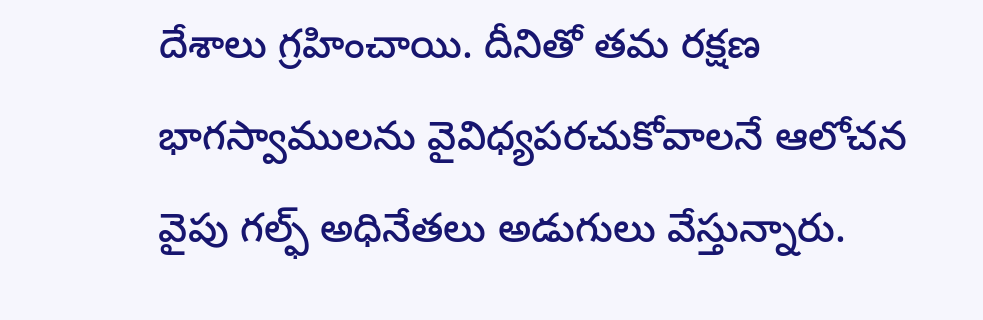దేశాలు గ్రహించాయి. దీనితో తమ రక్షణ భాగస్వాములను వైవిధ్యపరచుకోవాలనే ఆలోచన వైపు గల్ఫ్ అధినేతలు అడుగులు వేస్తున్నారు.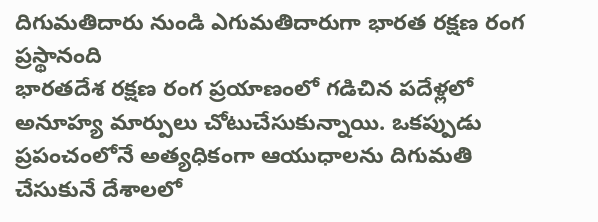దిగుమతిదారు నుండి ఎగుమతిదారుగా భారత రక్షణ రంగ ప్రస్థానంది
భారతదేశ రక్షణ రంగ ప్రయాణంలో గడిచిన పదేళ్లలో అనూహ్య మార్పులు చోటుచేసుకున్నాయి. ఒకప్పుడు ప్రపంచంలోనే అత్యధికంగా ఆయుధాలను దిగుమతి చేసుకునే దేశాలలో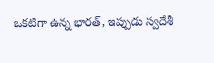ఒకటిగా ఉన్న భారత్, ఇప్పుడు స్వదేశీ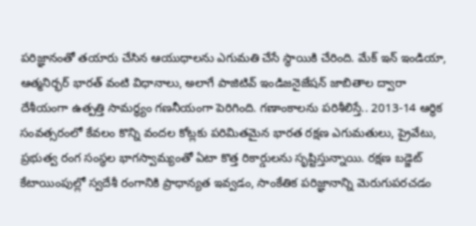పరిజ్ఞానంతో తయారు చేసిన ఆయుధాలను ఎగుమతి చేసే స్థాయికి చేరింది. మేక్ ఇన్ ఇండియా, ఆత్మనిర్భర్ భారత్ వంటి విధానాలు, అలాగే పాజిటివ్ ఇండిజనైజేషన్ జాబితాల ద్వారా దేశీయంగా ఉత్పత్తి సామర్థ్యం గణనీయంగా పెరిగింది. గణాంకాలను పరిశీలిస్తే.. 2013-14 ఆర్థిక సంవత్సరంలో కేవలం కొన్ని వందల కోట్లకు పరిమితమైన భారత రక్షణ ఎగుమతులు, ప్రైవేటు, ప్రభుత్వ రంగ సంస్థల భాగస్వామ్యంతో ఏటా కొత్త రికార్డులను సృష్టిస్తున్నాయి. రక్షణ బడ్జెట్ కేటాయింపుల్లో స్వదేశీ రంగానికి ప్రాధాన్యత ఇవ్వడం, సాంకేతిక పరిజ్ఞానాన్ని మెరుగుపరచడం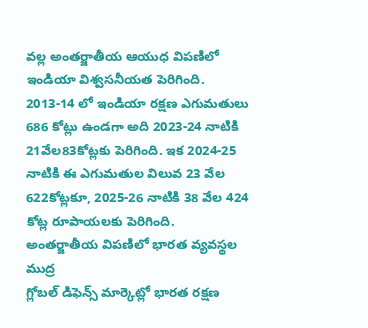వల్ల అంతర్జాతీయ ఆయుధ విపణిలో ఇండియా విశ్వసనీయత పెరిగింది. 2013-14 లో ఇండియా రక్షణ ఎగుమతులు 686 కోట్లు ఉండగా అది 2023-24 నాటికి 21వేల83కోట్లకు పెరిగింది. ఇక 2024-25 నాటికి ఈ ఎగుమతుల విలువ 23 వేల 622కోట్లకూ, 2025-26 నాటికి 38 వేల 424 కోట్ల రూపాయలకు పెరిగింది.
అంతర్జాతీయ విపణిలో భారత వ్యవస్థల ముద్ర
గ్లోబల్ డిఫెన్స్ మార్కెట్లో భారత రక్షణ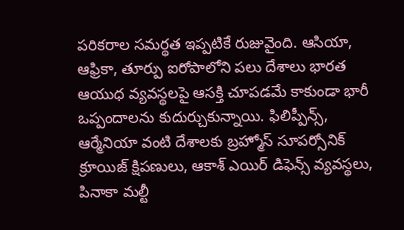పరికరాల సమర్థత ఇప్పటికే రుజువైంది. ఆసియా, ఆఫ్రికా, తూర్పు ఐరోపాలోని పలు దేశాలు భారత ఆయుధ వ్యవస్థలపై ఆసక్తి చూపడమే కాకుండా భారీ ఒప్పందాలను కుదుర్చుకున్నాయి. ఫిలిప్పీన్స్, ఆర్మేనియా వంటి దేశాలకు బ్రహ్మోస్ సూపర్సోనిక్ క్రూయిజ్ క్షిపణులు, ఆకాశ్ ఎయిర్ డిఫెన్స్ వ్యవస్థలు, పినాకా మల్టీ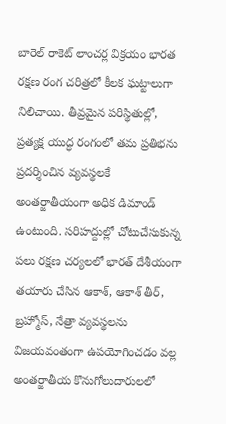బారెల్ రాకెట్ లాంచర్ల విక్రయం భారత రక్షణ రంగ చరిత్రలో కీలక ఘట్టాలుగా నిలిచాయి. తీవ్రమైన పరిస్థితుల్లో, ప్రత్యక్ష యుద్ధ రంగంలో తమ ప్రతిభను ప్రదర్శించిన వ్యవస్థలకే అంతర్జాతీయంగా అధిక డిమాండ్ ఉంటుంది. సరిహద్దుల్లో చోటుచేసుకున్న పలు రక్షణ చర్యలలో భారత్ దేశీయంగా తయారు చేసిన ఆకాశ్, ఆకాశ్ తీర్, బ్రహ్మోస్, నేత్రా వ్యవస్థలను విజయవంతంగా ఉపయోగించడం వల్ల అంతర్జాతీయ కొనుగోలుదారులలో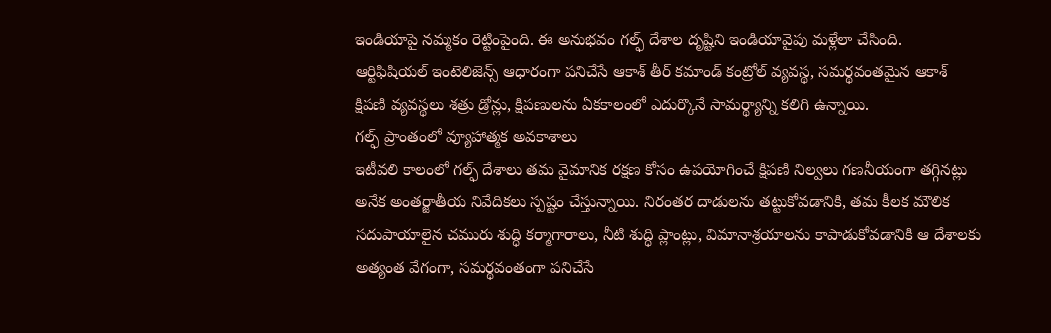ఇండియాపై నమ్మకం రెట్టింపైంది. ఈ అనుభవం గల్ఫ్ దేశాల దృష్టిని ఇండియావైపు మళ్లేలా చేసింది.
ఆర్టిఫిషియల్ ఇంటెలిజెన్స్ ఆధారంగా పనిచేసే ఆకాశ్ తీర్ కమాండ్ కంట్రోల్ వ్యవస్థ, సమర్థవంతమైన ఆకాశ్ క్షిపణి వ్యవస్థలు శత్రు డ్రోన్లు, క్షిపణులను ఏకకాలంలో ఎదుర్కొనే సామర్థ్యాన్ని కలిగి ఉన్నాయి.
గల్ఫ్ ప్రాంతంలో వ్యూహాత్మక అవకాశాలు
ఇటీవలి కాలంలో గల్ఫ్ దేశాలు తమ వైమానిక రక్షణ కోసం ఉపయోగించే క్షిపణి నిల్వలు గణనీయంగా తగ్గినట్లు అనేక అంతర్జాతీయ నివేదికలు స్పష్టం చేస్తున్నాయి. నిరంతర దాడులను తట్టుకోవడానికి, తమ కీలక మౌలిక సదుపాయాలైన చమురు శుద్ధి కర్మాగారాలు, నీటి శుద్ధి ప్లాంట్లు, విమానాశ్రయాలను కాపాడుకోవడానికి ఆ దేశాలకు అత్యంత వేగంగా, సమర్థవంతంగా పనిచేసే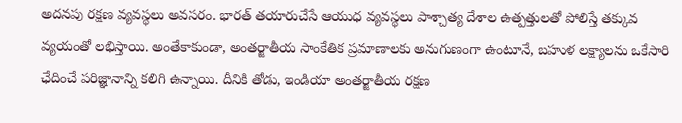అదనపు రక్షణ వ్యవస్థలు అవసరం. భారత్ తయారుచేసే ఆయుధ వ్యవస్థలు పాశ్చాత్య దేశాల ఉత్పత్తులతో పోలిస్తే తక్కువ వ్యయంతో లభిస్తాయి. అంతేకాకుండా, అంతర్జాతీయ సాంకేతిక ప్రమాణాలకు అనుగుణంగా ఉంటూనే, బహుళ లక్ష్యాలను ఒకేసారి ఛేదించే పరిజ్ఞానాన్ని కలిగి ఉన్నాయి. దీనికి తోడు, ఇండియా అంతర్జాతీయ రక్షణ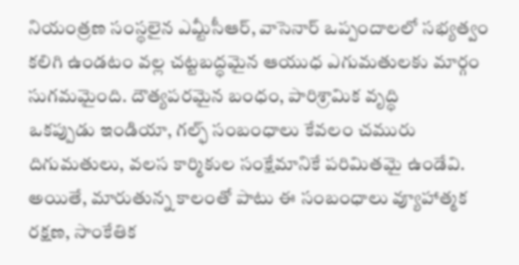నియంత్రణ సంస్థలైన ఎమ్టీసీఆర్, వాసెనార్ ఒప్పందాలలో సభ్యత్వం కలిగి ఉండటం వల్ల చట్టబద్ధమైన ఆయుధ ఎగుమతులకు మార్గం సుగమమైంది. దౌత్యపరమైన బంధం, పారిశ్రామిక వృద్ధి
ఒకప్పుడు ఇండియా, గల్ఫ్ సంబంధాలు కేవలం చమురు దిగుమతులు, వలస కార్మికుల సంక్షేమానికే పరిమితమై ఉండేవి. అయితే, మారుతున్న కాలంతో పాటు ఈ సంబంధాలు వ్యూహాత్మక రక్షణ, సాంకేతిక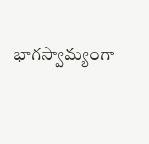భాగస్వామ్యంగా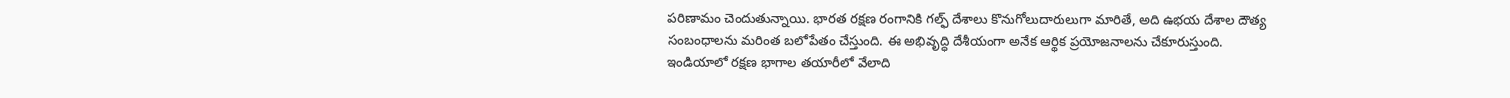పరిణామం చెందుతున్నాయి. భారత రక్షణ రంగానికి గల్ఫ్ దేశాలు కొనుగోలుదారులుగా మారితే, అది ఉభయ దేశాల దౌత్య సంబంధాలను మరింత బలోపేతం చేస్తుంది. ఈ అభివృద్ధి దేశీయంగా అనేక ఆర్థిక ప్రయోజనాలను చేకూరుస్తుంది.
ఇండియాలో రక్షణ భాగాల తయారీలో వేలాది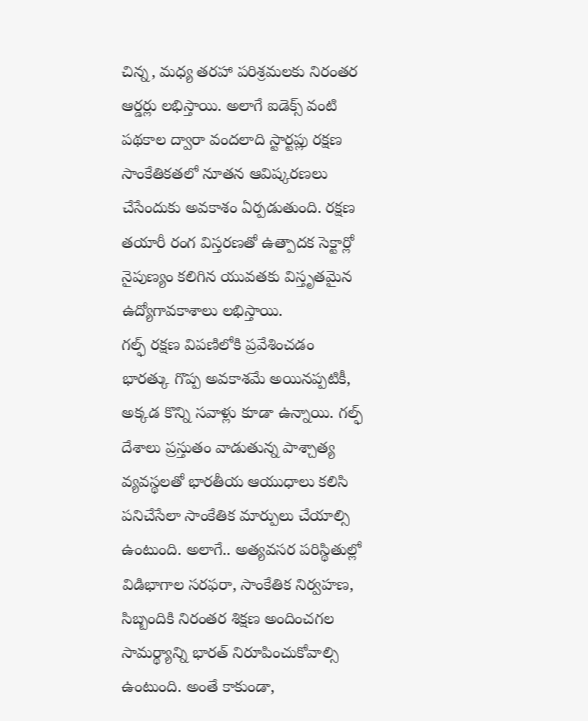చిన్న, మధ్య తరహా పరిశ్రమలకు నిరంతర ఆర్డర్లు లభిస్తాయి. అలాగే ఐడెక్స్ వంటి పథకాల ద్వారా వందలాది స్టార్టప్లు రక్షణ సాంకేతికతలో నూతన ఆవిష్కరణలు చేసేందుకు అవకాశం ఏర్పడుతుంది. రక్షణ తయారీ రంగ విస్తరణతో ఉత్పాదక సెక్టార్లో నైపుణ్యం కలిగిన యువతకు విస్తృతమైన ఉద్యోగావకాశాలు లభిస్తాయి.
గల్ఫ్ రక్షణ విపణిలోకి ప్రవేశించడం భారత్కు గొప్ప అవకాశమే అయినప్పటికీ, అక్కడ కొన్ని సవాళ్లు కూడా ఉన్నాయి. గల్ఫ్ దేశాలు ప్రస్తుతం వాడుతున్న పాశ్చాత్య వ్యవస్థలతో భారతీయ ఆయుధాలు కలిసి పనిచేసేలా సాంకేతిక మార్పులు చేయాల్సి ఉంటుంది. అలాగే.. అత్యవసర పరిస్థితుల్లో విడిభాగాల సరఫరా, సాంకేతిక నిర్వహణ, సిబ్బందికి నిరంతర శిక్షణ అందించగల సామర్థ్యాన్ని భారత్ నిరూపించుకోవాల్సి ఉంటుంది. అంతే కాకుండా,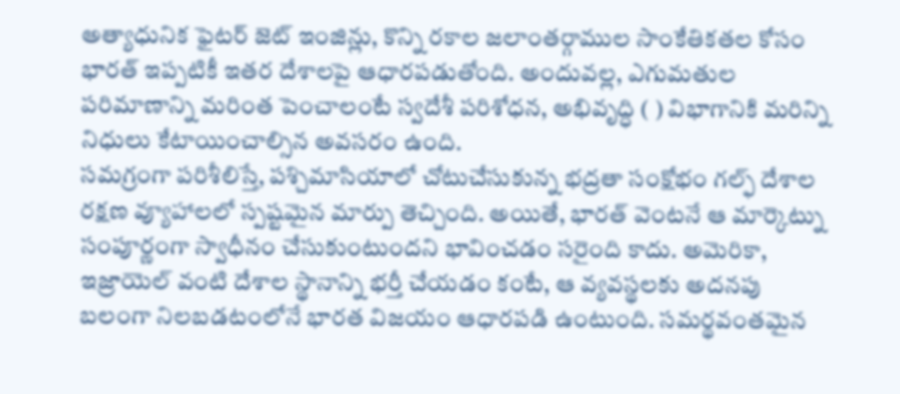అత్యాధునిక ఫైటర్ జెట్ ఇంజిన్లు, కొన్ని రకాల జలాంతర్గాముల సాంకేతికతల కోసం భారత్ ఇప్పటికీ ఇతర దేశాలపై ఆధారపడుతోంది. అందువల్ల, ఎగుమతుల పరిమాణాన్ని మరింత పెంచాలంటే స్వదేశీ పరిశోధన, అభివృద్ధి ( ) విభాగానికి మరిన్ని నిధులు కేటాయించాల్సిన అవసరం ఉంది.
సమగ్రంగా పరిశీలిస్తే, పశ్చిమాసియాలో చోటుచేసుకున్న భద్రతా సంక్షోభం గల్ఫ్ దేశాల రక్షణ వ్యూహాలలో స్పష్టమైన మార్పు తెచ్చింది. అయితే, భారత్ వెంటనే ఆ మార్కెట్ను సంపూర్ణంగా స్వాధీనం చేసుకుంటుందని భావించడం సరైంది కాదు. అమెరికా, ఇజ్రాయెల్ వంటి దేశాల స్థానాన్ని భర్తీ చేయడం కంటే, ఆ వ్యవస్థలకు అదనపు బలంగా నిలబడటంలోనే భారత విజయం ఆధారపడి ఉంటుంది. సమర్థవంతమైన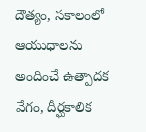దౌత్యం, సకాలంలో ఆయుధాలను అందించే ఉత్పాదక వేగం, దీర్ఘకాలిక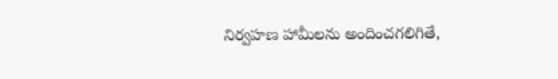నిర్వహణ హామీలను అందించగలిగితే,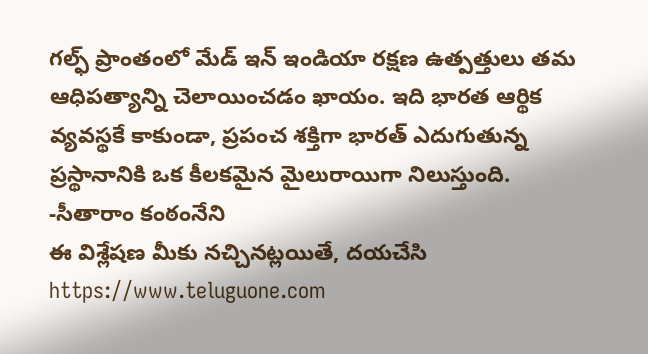గల్ఫ్ ప్రాంతంలో మేడ్ ఇన్ ఇండియా రక్షణ ఉత్పత్తులు తమ ఆధిపత్యాన్ని చెలాయించడం ఖాయం. ఇది భారత ఆర్థిక వ్యవస్థకే కాకుండా, ప్రపంచ శక్తిగా భారత్ ఎదుగుతున్న ప్రస్థానానికి ఒక కీలకమైన మైలురాయిగా నిలుస్తుంది.
-సీతారాం కంఠంనేని
ఈ విశ్లేషణ మీకు నచ్చినట్లయితే, దయచేసి https://www.teluguone.com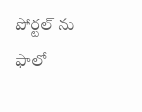పోర్టల్ ను ఫాలో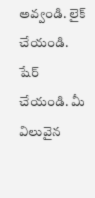అవ్వండి. లైక్ చేయండి. షేర్ చేయండి. మీ విలువైన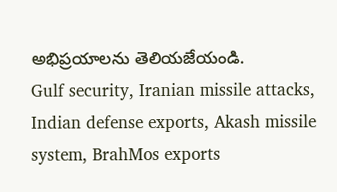అభిప్రయాలను తెలియజేయండి.
Gulf security, Iranian missile attacks, Indian defense exports, Akash missile system, BrahMos exports